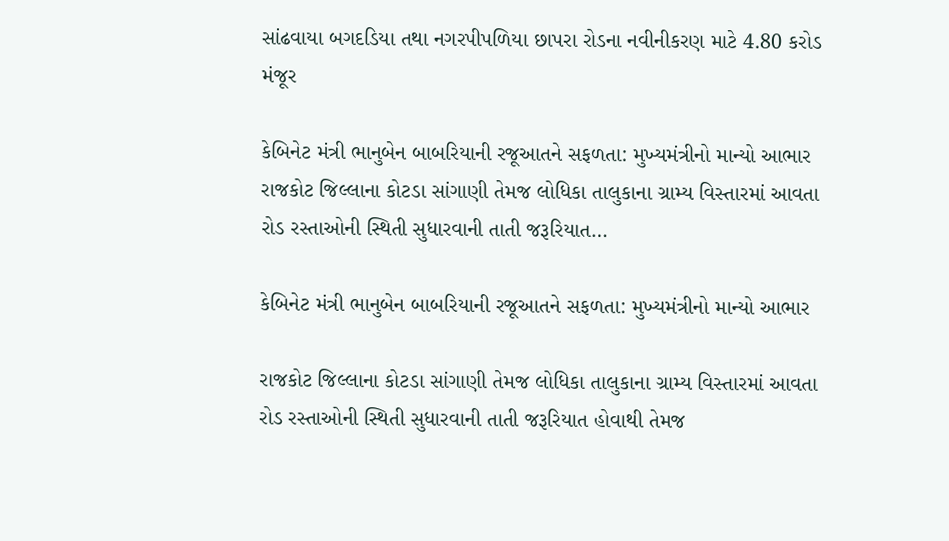સાંઢવાયા બગદડિયા તથા નગરપીપળિયા છાપરા રોડના નવીનીકરણ માટે 4.80 કરોડ મંજૂર

કેબિનેટ મંત્રી ભાનુબેન બાબરિયાની રજૂઆતને સફળતા: મુખ્યમંત્રીનો માન્યો આભાર રાજકોટ જિલ્લાના કોટડા સાંગાણી તેમજ લોધિકા તાલુકાના ગ્રામ્ય વિસ્તારમાં આવતા રોડ રસ્તાઓની સ્થિતી સુધારવાની તાતી જરૂરિયાત…

કેબિનેટ મંત્રી ભાનુબેન બાબરિયાની રજૂઆતને સફળતા: મુખ્યમંત્રીનો માન્યો આભાર

રાજકોટ જિલ્લાના કોટડા સાંગાણી તેમજ લોધિકા તાલુકાના ગ્રામ્ય વિસ્તારમાં આવતા રોડ રસ્તાઓની સ્થિતી સુધારવાની તાતી જરૂરિયાત હોવાથી તેમજ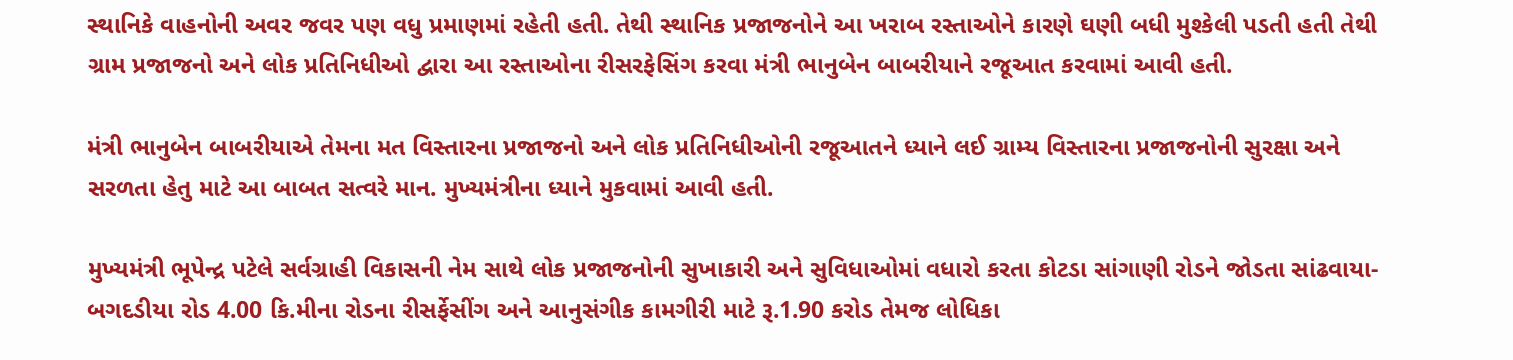સ્થાનિકે વાહનોની અવર જવર પણ વધુ પ્રમાણમાં રહેતી હતી. તેથી સ્થાનિક પ્રજાજનોને આ ખરાબ રસ્તાઓને કારણે ઘણી બધી મુશ્કેલી પડતી હતી તેથી ગ્રામ પ્રજાજનો અને લોક પ્રતિનિધીઓ દ્વારા આ રસ્તાઓના રીસરફેસિંગ કરવા મંત્રી ભાનુબેન બાબરીયાને રજૂઆત કરવામાં આવી હતી.

મંત્રી ભાનુબેન બાબરીયાએ તેમના મત વિસ્તારના પ્રજાજનો અને લોક પ્રતિનિધીઓની રજૂઆતને ધ્યાને લઈ ગ્રામ્ય વિસ્તારના પ્રજાજનોની સુરક્ષા અને સરળતા હેતુ માટે આ બાબત સત્વરે માન. મુખ્યમંત્રીના ધ્યાને મુકવામાં આવી હતી.

મુખ્યમંત્રી ભૂપેન્દ્ર પટેલે સર્વગ્રાહી વિકાસની નેમ સાથે લોક પ્રજાજનોની સુખાકારી અને સુવિધાઓમાં વધારો કરતા કોટડા સાંગાણી રોડને જોડતા સાંઢવાયા- બગદડીયા રોડ 4.00 કિ.મીના રોડના રીસર્ફેસીંગ અને આનુસંગીક કામગીરી માટે રૂ.1.90 કરોડ તેમજ લોધિકા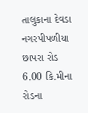તાલુકાના દેવડા નગરપીપળીયા છાપરા રોડ 6.00 કિ.મીના રોડના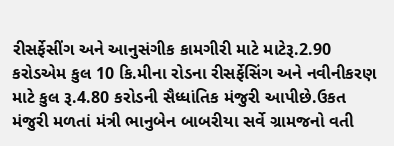રીસર્ફેસીંગ અને આનુસંગીક કામગીરી માટે માટેરૂ.2.90 કરોડએમ કુલ 10 કિ.મીના રોડના રીસર્ફેસિંગ અને નવીનીકરણ માટે કુલ રૂ.4.80 કરોડની સૈધ્ધાંતિક મંજુરી આપીછે.ઉકત મંજુરી મળતાં મંત્રી ભાનુબેન બાબરીયા સર્વે ગ્રામજનો વતી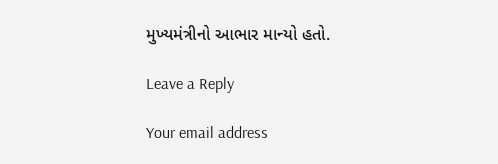મુખ્યમંત્રીનો આભાર માન્યો હતો.

Leave a Reply

Your email address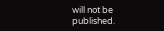will not be published.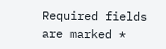Required fields are marked *